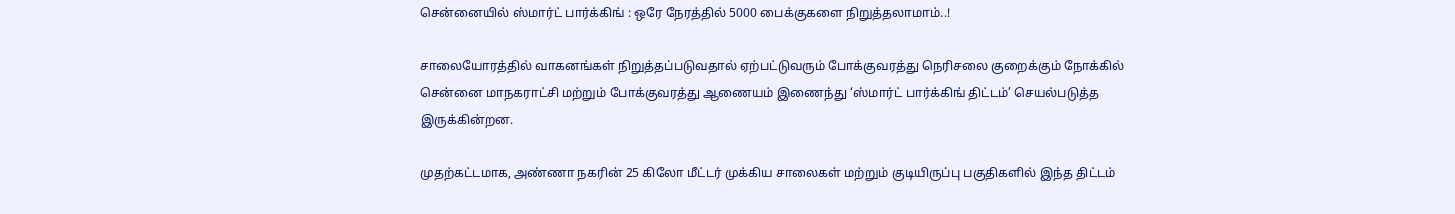சென்னையில் ஸ்மார்ட் பார்க்கிங் : ஒரே நேரத்தில் 5000 பைக்குகளை நிறுத்தலாமாம்..!

சாலையோரத்தில் வாகனங்கள் நிறுத்தப்படுவதால் ஏற்பட்டுவரும் போக்குவரத்து நெரிசலை குறைக்கும் நோக்கில் சென்னை மாநகராட்சி மற்றும் போக்குவரத்து ஆணையம் இணைந்து ‘ஸ்மார்ட் பார்க்கிங் திட்டம்’ செயல்படுத்த இருக்கின்றன.

முதற்கட்டமாக, அண்ணா நகரின் 25 கிலோ மீட்டர் முக்கிய சாலைகள் மற்றும் குடியிருப்பு பகுதிகளில் இந்த திட்டம்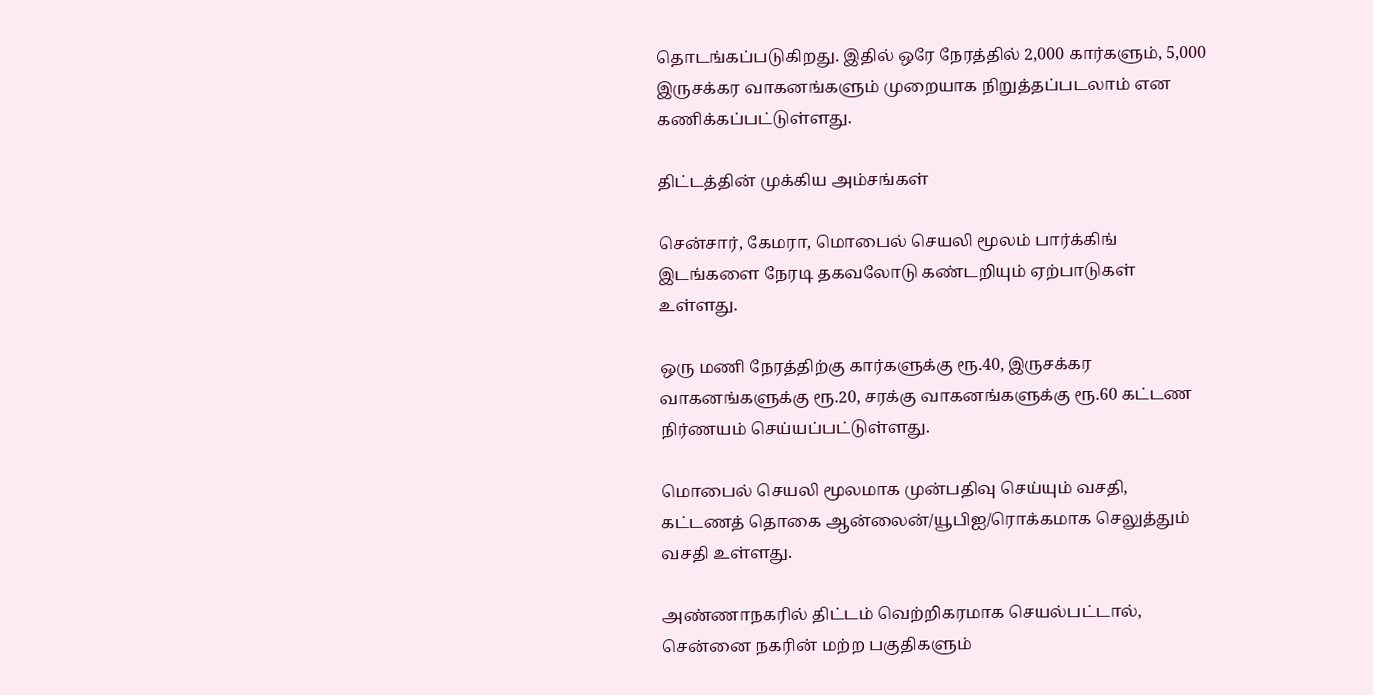தொடங்கப்படுகிறது. இதில் ஒரே நேரத்தில் 2,000 கார்களும், 5,000 இருசக்கர வாகனங்களும் முறையாக நிறுத்தப்படலாம் என கணிக்கப்பட்டுள்ளது.

திட்டத்தின் முக்கிய அம்சங்கள்

சென்சார், கேமரா, மொபைல் செயலி மூலம் பார்க்கிங் இடங்களை நேரடி தகவலோடு கண்டறியும் ஏற்பாடுகள் உள்ளது.

ஒரு மணி நேரத்திற்கு கார்களுக்கு ரூ.40, இருசக்கர வாகனங்களுக்கு ரூ.20, சரக்கு வாகனங்களுக்கு ரூ.60 கட்டண நிர்ணயம் செய்யப்பட்டுள்ளது.

மொபைல் செயலி மூலமாக முன்பதிவு செய்யும் வசதி, கட்டணத் தொகை ஆன்லைன்/யூபிஐ/ரொக்கமாக செலுத்தும் வசதி உள்ளது.

அண்ணாநகரில் திட்டம் வெற்றிகரமாக செயல்பட்டால், சென்னை நகரின் மற்ற பகுதிகளும்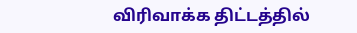விரிவாக்க திட்டத்தில்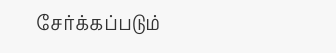சேர்க்கப்படும்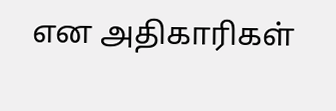என அதிகாரிகள்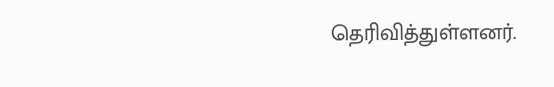தெரிவித்துள்ளனர்.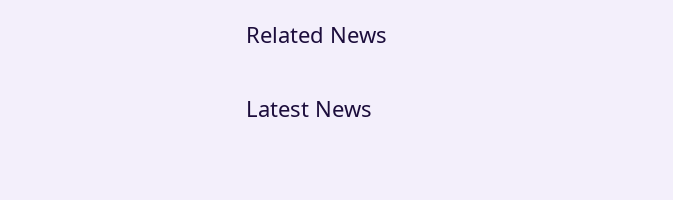Related News

Latest News